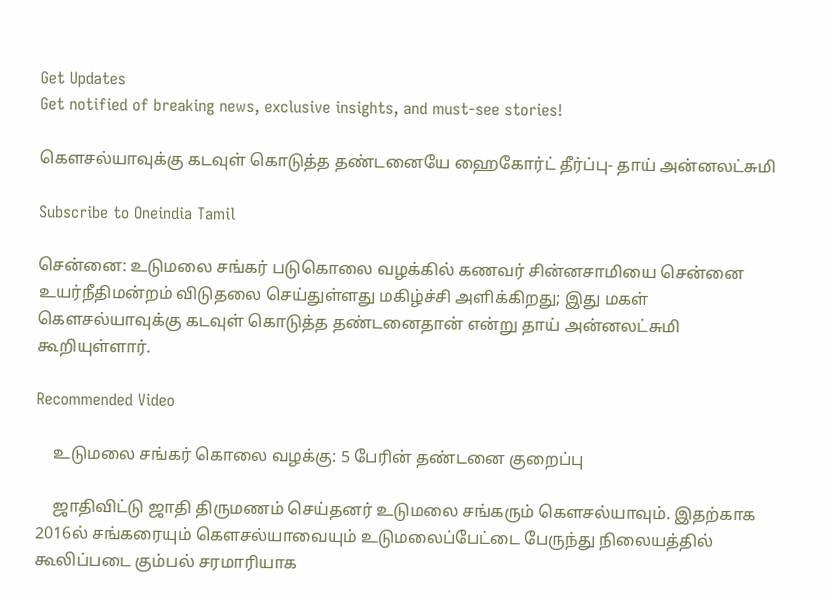Get Updates
Get notified of breaking news, exclusive insights, and must-see stories!

கெளசல்யாவுக்கு கடவுள் கொடுத்த தண்டனையே ஹைகோர்ட் தீர்ப்பு- தாய் அன்னலட்சுமி

Subscribe to Oneindia Tamil

சென்னை: உடுமலை சங்கர் படுகொலை வழக்கில் கணவர் சின்னசாமியை சென்னை உயர்நீதிமன்றம் விடுதலை செய்துள்ளது மகிழ்ச்சி அளிக்கிறது; இது மகள் கெளசல்யாவுக்கு கடவுள் கொடுத்த தண்டனைதான் என்று தாய் அன்னலட்சுமி கூறியுள்ளார்.

Recommended Video

    உடுமலை சங்கர் கொலை வழக்கு: 5 பேரின் தண்டனை குறைப்பு

    ஜாதிவிட்டு ஜாதி திருமணம் செய்தனர் உடுமலை சங்கரும் கெளசல்யாவும். இதற்காக 2016ல் சங்கரையும் கெளசல்யாவையும் உடுமலைப்பேட்டை பேருந்து நிலையத்தில் கூலிப்படை கும்பல் சரமாரியாக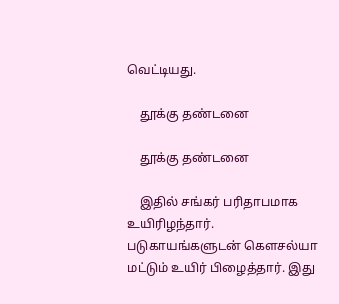வெட்டியது.

    தூக்கு தண்டனை

    தூக்கு தண்டனை

    இதில் சங்கர் பரிதாபமாக உயிரிழந்தார். படுகாயங்களுடன் கெளசல்யா மட்டும் உயிர் பிழைத்தார். இது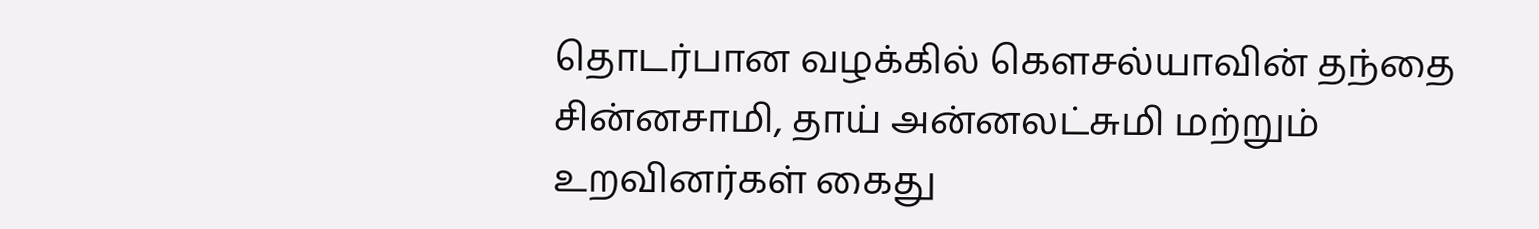தொடர்பான வழக்கில் கெளசல்யாவின் தந்தை சின்னசாமி, தாய் அன்னலட்சுமி மற்றும் உறவினர்கள் கைது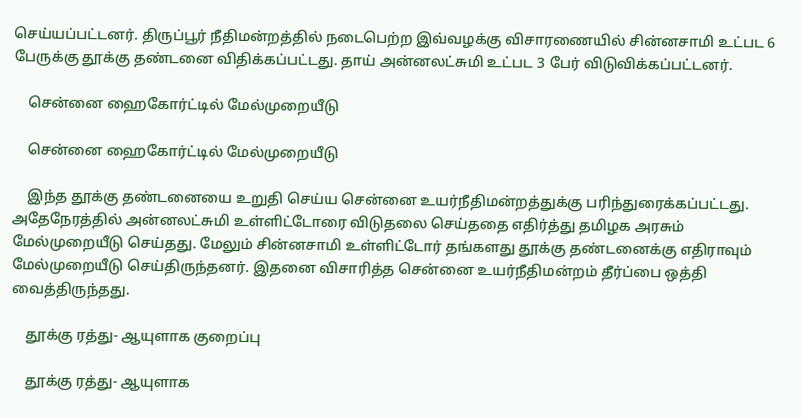செய்யப்பட்டனர். திருப்பூர் நீதிமன்றத்தில் நடைபெற்ற இவ்வழக்கு விசாரணையில் சின்னசாமி உட்பட 6 பேருக்கு தூக்கு தண்டனை விதிக்கப்பட்டது. தாய் அன்னலட்சுமி உட்பட 3 பேர் விடுவிக்கப்பட்டனர்.

    சென்னை ஹைகோர்ட்டில் மேல்முறையீடு

    சென்னை ஹைகோர்ட்டில் மேல்முறையீடு

    இந்த தூக்கு தண்டனையை உறுதி செய்ய சென்னை உயர்நீதிமன்றத்துக்கு பரிந்துரைக்கப்பட்டது. அதேநேரத்தில் அன்னலட்சுமி உள்ளிட்டோரை விடுதலை செய்ததை எதிர்த்து தமிழக அரசும் மேல்முறையீடு செய்தது. மேலும் சின்னசாமி உள்ளிட்டோர் தங்களது தூக்கு தண்டனைக்கு எதிராவும் மேல்முறையீடு செய்திருந்தனர். இதனை விசாரித்த சென்னை உயர்நீதிமன்றம் தீர்ப்பை ஒத்தி வைத்திருந்தது.

    தூக்கு ரத்து- ஆயுளாக குறைப்பு

    தூக்கு ரத்து- ஆயுளாக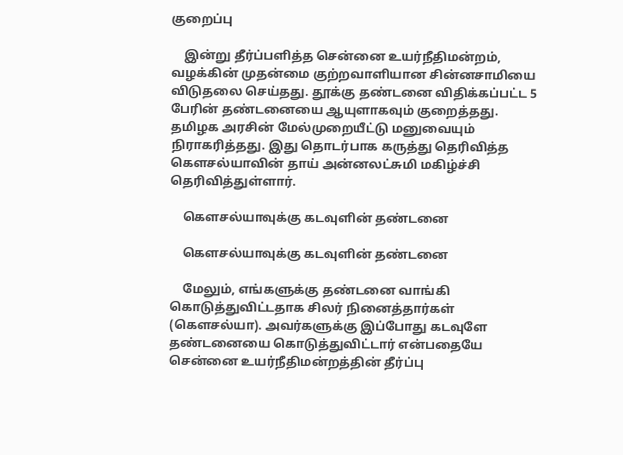குறைப்பு

    இன்று தீர்ப்பளித்த சென்னை உயர்நீதிமன்றம், வழக்கின் முதன்மை குற்றவாளியான சின்னசாமியை விடுதலை செய்தது. தூக்கு தண்டனை விதிக்கப்பட்ட 5 பேரின் தண்டனையை ஆயுளாகவும் குறைத்தது. தமிழக அரசின் மேல்முறையீட்டு மனுவையும் நிராகரித்தது. இது தொடர்பாக கருத்து தெரிவித்த கெளசல்யாவின் தாய் அன்னலட்சுமி மகிழ்ச்சி தெரிவித்துள்ளார்.

    கெளசல்யாவுக்கு கடவுளின் தண்டனை

    கெளசல்யாவுக்கு கடவுளின் தண்டனை

    மேலும், எங்களுக்கு தண்டனை வாங்கி கொடுத்துவிட்டதாக சிலர் நினைத்தார்கள் (கெளசல்யா). அவர்களுக்கு இப்போது கடவுளே தண்டனையை கொடுத்துவிட்டார் என்பதையே சென்னை உயர்நீதிமன்றத்தின் தீர்ப்பு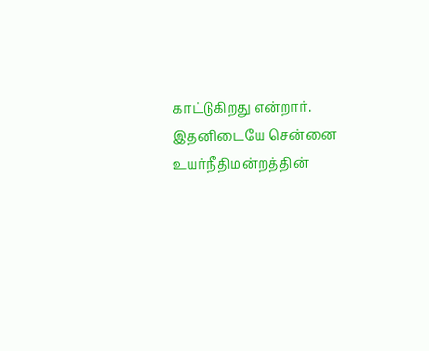காட்டுகிறது என்றார். இதனிடையே சென்னை உயர்நீதிமன்றத்தின்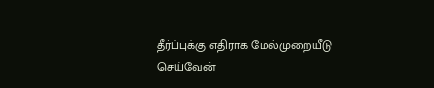தீர்ப்புக்கு எதிராக மேல்முறையீடு செய்வேன்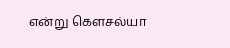என்று கெளசல்யா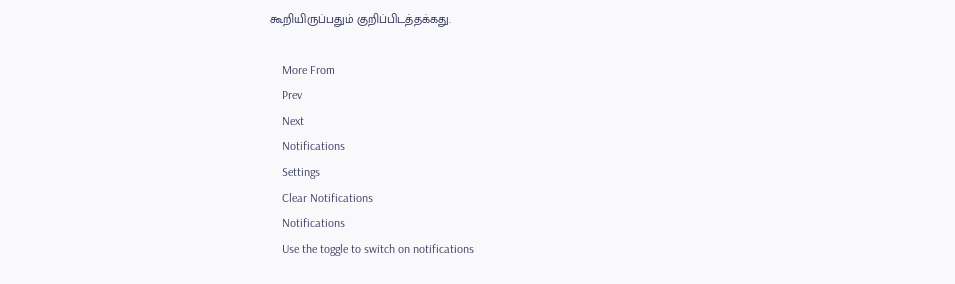கூறியிருப்பதும் குறிப்பிடத்தக்கது.

    More From
    Prev
    Next
    Notifications
    Settings
    Clear Notifications
    Notifications
    Use the toggle to switch on notifications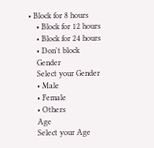• Block for 8 hours
    • Block for 12 hours
    • Block for 24 hours
    • Don't block
    Gender
    Select your Gender
    • Male
    • Female
    • Others
    Age
    Select your Age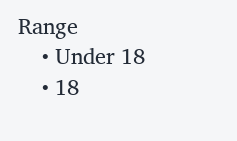Range
    • Under 18
    • 18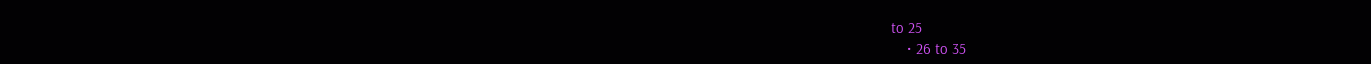to 25
    • 26 to 35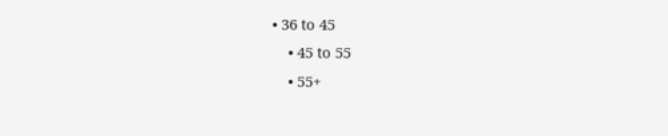• 36 to 45
    • 45 to 55
    • 55+